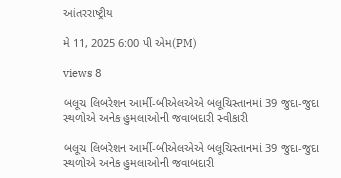આંતરરાષ્ટ્રીય

મે 11, 2025 6:00 પી એમ(PM)

views 8

બલૂચ લિબરેશન આર્મી-બીએલએએ બલૂચિસ્તાનમાં 39 જુદા-જુદા  સ્થળોએ અનેક હુમલાઓની જવાબદારી સ્વીકારી

બલૂચ લિબરેશન આર્મી-બીએલએએ બલૂચિસ્તાનમાં 39 જુદા-જુદા  સ્થળોએ અનેક હુમલાઓની જવાબદારી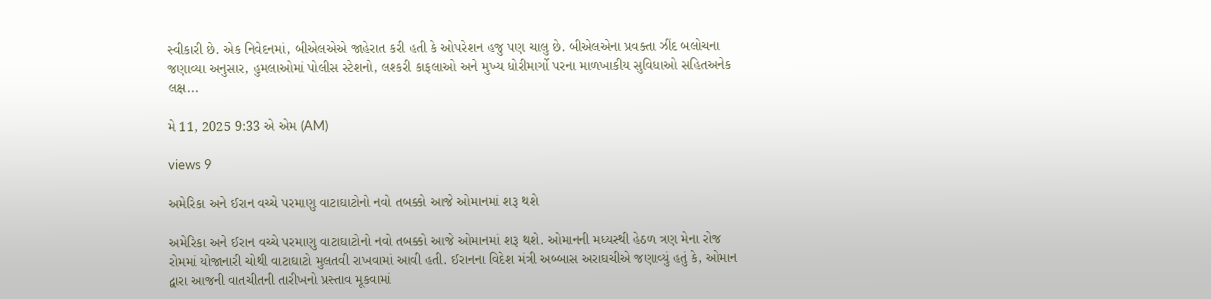સ્વીકારી છે. એક નિવેદનમાં, બીએલએએ જાહેરાત કરી હતી કે ઓપરેશન હજુ પણ ચાલુ છે. બીએલએના પ્રવક્તા ઝીંદ બલોચના જણાવ્યા અનુસાર, હુમલાઓમાં પોલીસ સ્ટેશનો, લશ્કરી કાફલાઓ અને મુખ્ય ધોરીમાર્ગો પરના માળખાકીય સુવિધાઓ સહિતઅનેક લક્ષ...

મે 11, 2025 9:33 એ એમ (AM)

views 9

અમેરિકા અને ઈરાન વચ્ચે પરમાણુ વાટાઘાટોનો નવો તબક્કો આજે ઓમાનમાં શરૂ થશે

અમેરિકા અને ઈરાન વચ્ચે પરમાણુ વાટાઘાટોનો નવો તબક્કો આજે ઓમાનમાં શરૂ થશે. ઓમાનની મધ્યસ્થી હેઠળ ત્રણ મેના રોજ રોમમાં યોજાનારી ચોથી વાટાઘાટો મુલતવી રાખવામાં આવી હતી. ઈરાનના વિદેશ મંત્રી અબ્બાસ અરાઘચીએ જણાવ્યું હતું કે, ઓમાન દ્વારા આજની વાતચીતની તારીખનો પ્રસ્તાવ મૂકવામાં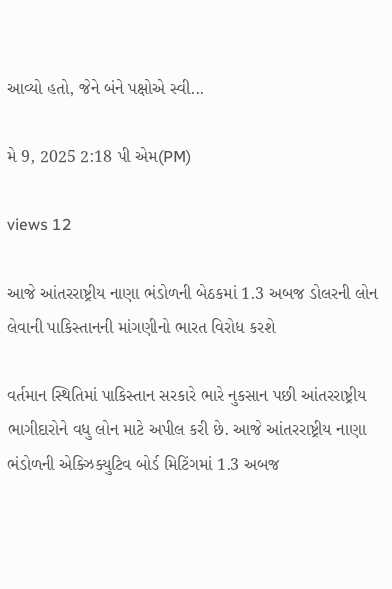આવ્યો હતો, જેને બંને પક્ષોએ સ્વી...

મે 9, 2025 2:18 પી એમ(PM)

views 12

આજે આંતરરાષ્ટ્રીય નાણા ભંડોળની બેઠકમાં 1.3 અબજ ડોલરની લોન લેવાની પાકિસ્તાનની માંગણીનો ભારત વિરોધ કરશે

વર્તમાન સ્થિતિમાં પાકિસ્તાન સરકારે ભારે નુકસાન પછી આંતરરાષ્ટ્રીય ભાગીદારોને વધુ લોન માટે અપીલ કરી છે. આજે આંતરરાષ્ટ્રીય નાણા ભંડોળની એક્ઝિક્યુટિવ બોર્ડ મિટિંગમાં 1.3 અબજ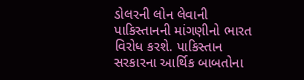ડોલરની લોન લેવાની પાકિસ્તાનની માંગણીનો ભારત વિરોધ કરશે. પાકિસ્તાન સરકારના આર્થિક બાબતોના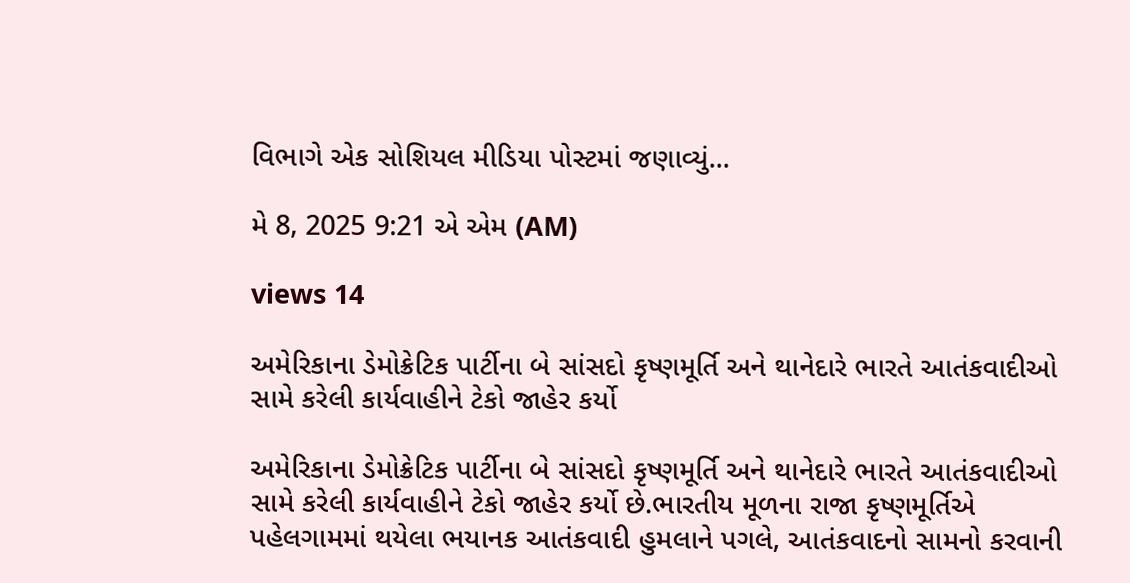વિભાગે એક સોશિયલ મીડિયા પોસ્ટમાં જણાવ્યું...

મે 8, 2025 9:21 એ એમ (AM)

views 14

અમેરિકાના ડેમોક્રેટિક પાર્ટીના બે સાંસદો કૃષ્ણમૂર્તિ અને થાનેદારે ભારતે આતંકવાદીઓ સામે કરેલી કાર્યવાહીને ટેકો જાહેર કર્યો

અમેરિકાના ડેમોક્રેટિક પાર્ટીના બે સાંસદો કૃષ્ણમૂર્તિ અને થાનેદારે ભારતે આતંકવાદીઓ સામે કરેલી કાર્યવાહીને ટેકો જાહેર કર્યો છે.ભારતીય મૂળના રાજા કૃષ્ણમૂર્તિએ પહેલગામમાં થયેલા ભયાનક આતંકવાદી હુમલાને પગલે, આતંકવાદનો સામનો કરવાની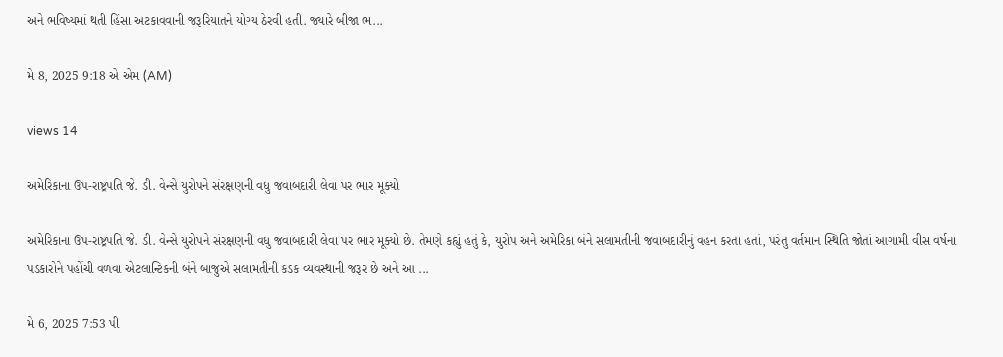અને ભવિષ્યમાં થતી હિંસા અટકાવવાની જરૂરિયાતને યોગ્ય ઠેરવી હતી. જ્યારે બીજા ભ...

મે 8, 2025 9:18 એ એમ (AM)

views 14

અમેરિકાના ઉપ-રાષ્ટ્રપતિ જે. ડી. વેન્સે યુરોપને સંરક્ષણની વધુ જવાબદારી લેવા પર ભાર મૂક્યો

અમેરિકાના ઉપ-રાષ્ટ્રપતિ જે. ડી. વેન્સે યુરોપને સંરક્ષણની વધુ જવાબદારી લેવા પર ભાર મૂક્યો છે. તેમણે કહ્યું હતું કે, યુરોપ અને અમેરિકા બંને સલામતીની જવાબદારીનું વહન કરતા હતાં, પરંતુ વર્તમાન સ્થિતિ જોતાં આગામી વીસ વર્ષના પડકારોને પહોંચી વળવા એટલાન્ટિકની બંને બાજુએ સલામતીની કડક વ્યવસ્થાની જરૂર છે અને આ ...

મે 6, 2025 7:53 પી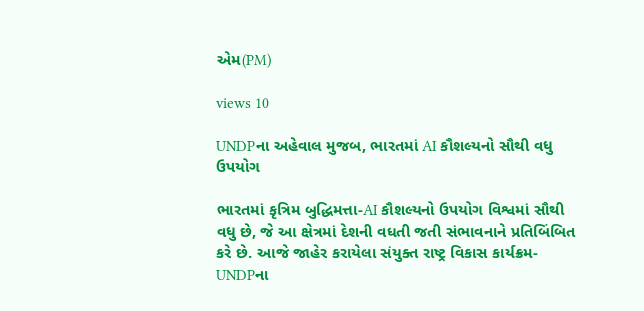એમ(PM)

views 10

UNDPના અહેવાલ મુજબ, ભારતમાં AI કૌશલ્યનો સૌથી વધુ ઉપયોગ

ભારતમાં કૃત્રિમ બુદ્ધિમત્તા-AI કૌશલ્યનો ઉપયોગ વિશ્વમાં સૌથી વધુ છે, જે આ ક્ષેત્રમાં દેશની વધતી જતી સંભાવનાને પ્રતિબિંબિત કરે છે. આજે જાહેર કરાયેલા સંયુક્ત રાષ્ટ્ર વિકાસ કાર્યક્રમ-UNDPના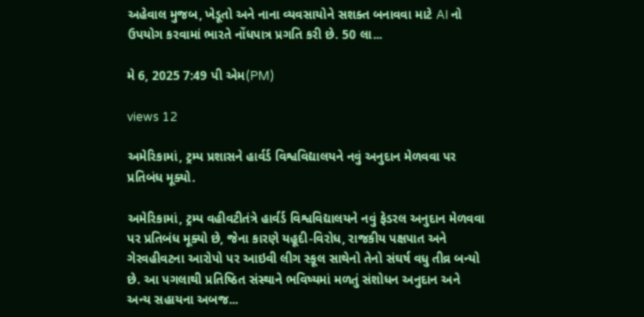અહેવાલ મુજબ, ખેડૂતો અને નાના વ્યવસાયોને સશક્ત બનાવવા માટે AI નો ઉપયોગ કરવામાં ભારતે નોંધપાત્ર પ્રગતિ કરી છે. 50 લા...

મે 6, 2025 7:49 પી એમ(PM)

views 12

અમેરિકામાં, ટ્રમ્પ પ્રશાસને હાર્વર્ડ વિશ્વવિદ્યાલયને નવું અનુદાન મેળવવા પર પ્રતિબંધ મૂક્યો.

અમેરિકામાં, ટ્રમ્પ વહીવટીતંત્રે હાર્વર્ડ વિશ્વવિદ્યાલયને નવું ફેડરલ અનુદાન મેળવવા પર પ્રતિબંધ મૂક્યો છે, જેના કારણે યહૂદી-વિરોધ, રાજકીય પક્ષપાત અને ગેરવહીવટના આરોપો પર આઇવી લીગ સ્કૂલ સાથેનો તેનો સંઘર્ષ વધુ તીવ્ર બન્યો છે. આ પગલાથી પ્રતિષ્ઠિત સંસ્થાને ભવિષ્યમાં મળતું સંશોધન અનુદાન અને અન્ય સહાયના અબજ...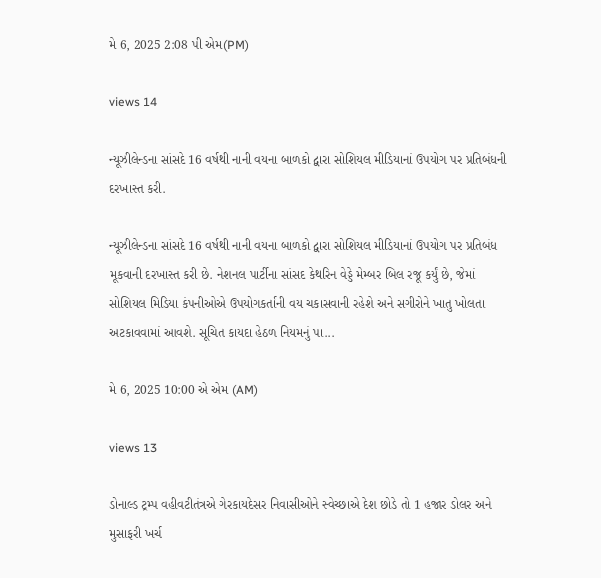મે 6, 2025 2:08 પી એમ(PM)

views 14

ન્યૂઝીલેન્ડના સાંસદે 16 વર્ષથી નાની વયના બાળકો દ્વારા સોશિયલ મીડિયાનાં ઉપયોગ પર પ્રતિબંધની દરખાસ્ત કરી.

ન્યૂઝીલેન્ડના સાંસદે 16 વર્ષથી નાની વયના બાળકો દ્વારા સોશિયલ મીડિયાનાં ઉપયોગ પર પ્રતિબંધ મૂકવાની દરખાસ્ત કરી છે. નેશનલ પાર્ટીના સાંસદ કેથરિન વેડ્ડે મેમ્બર બિલ રજૂ કર્યું છે, જેમાં સોશિયલ મિડિયા કંપનીઓએ ઉપયોગકર્તાની વય ચકાસવાની રહેશે અને સગીરોને ખાતુ ખોલતા અટકાવવામાં આવશે. સૂચિત કાયદા હેઠળ નિયમનું પા...

મે 6, 2025 10:00 એ એમ (AM)

views 13

ડોનાલ્ડ ટ્રમ્પ વહીવટીતંત્રએ ગેરકાયદેસર નિવાસીઓને સ્વેચ્છાએ દેશ છોડે તો 1 હજાર ડોલર અને મુસાફરી ખર્ચ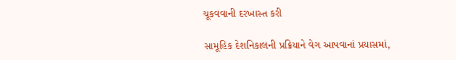ચૂકવવાની દરખાસ્ત કરી

સામૂહિક દેશનિકાલની પ્રક્રિયાને વેગ આપવાનાં પ્રયાસમાં,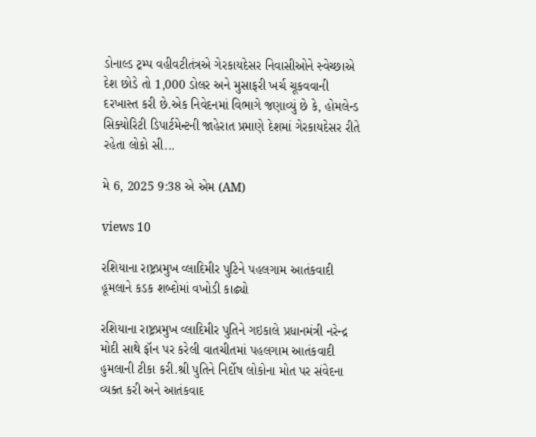ડોનાલ્ડ ટ્રમ્પ વહીવટીતંત્રએ ગેરકાયદેસર નિવાસીઓને સ્વેચ્છાએ દેશ છોડે તો 1,000 ડોલર અને મુસાફરી ખર્ચ ચૂકવવાની દરખાસ્ત કરી છે.એક નિવેદનમાં વિભાગે જણાવ્યું છે કે, હોમલેન્ડ સિક્યોરિટી ડિપાર્ટમેન્ટની જાહેરાત પ્રમાણે દેશમાં ગેરકાયદેસર રીતે રહેતા લોકો સી...

મે 6, 2025 9:38 એ એમ (AM)

views 10

રશિયાના રાષ્ટ્રપ્રમુખ વ્લાદિમીર પુટિને પહલગામ આતંકવાદી હૂમલાને કડક શબ્દોમાં વખોડી કાઢ્યો

રશિયાના રાષ્ટ્રપ્રમુખ વ્લાદિમીર પુતિને ગઇકાલે પ્રધાનમંત્રી નરેન્દ્ર મોદી સાથે ફૉન પર કરેલી વાતચીતમાં પહલગામ આતંકવાદી હુમલાની ટીકા કરી.શ્રી પુતિને નિર્દોષ લોકોના મોત પર સંવેદના વ્યક્ત કરી અને આતંકવાદ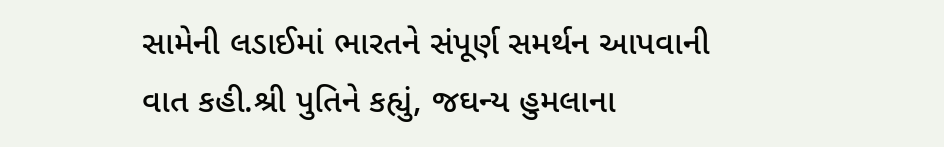સામેની લડાઈમાં ભારતને સંપૂર્ણ સમર્થન આપવાની વાત કહી.શ્રી પુતિને કહ્યું, જઘન્ય હુમલાના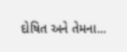દોષિત અને તેમના...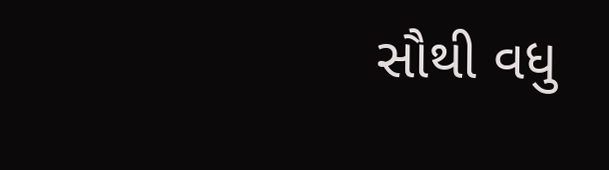સૌથી વધુ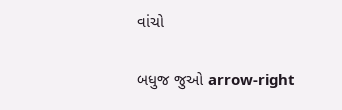વાંચો

બધુજ જુઓ arrow-right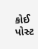કોઈ પોસ્ટ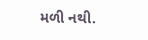મળી નથી.